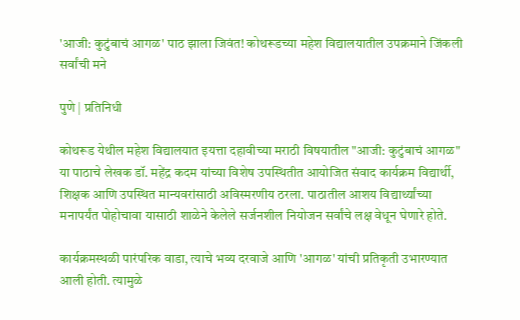'आजी: कुटुंबाचं आगळ' पाठ झाला जिवंत! कोथरूडच्या महेश विद्यालयातील उपक्रमाने जिंकली सर्वांची मने

पुणे | प्रतिनिधी

कोथरूड येथील महेश विद्यालयात इयत्ता दहावीच्या मराठी विषयातील "आजी: कुटुंबाचं आगळ" या पाठाचे लेखक डॉ. महेंद्र कदम यांच्या विशेष उपस्थितीत आयोजित संवाद कार्यक्रम विद्यार्थी, शिक्षक आणि उपस्थित मान्यवरांसाठी अविस्मरणीय ठरला. पाठातील आशय विद्यार्थ्यांच्या मनापर्यंत पोहोचावा यासाठी शाळेने केलेले सर्जनशील नियोजन सर्वांचे लक्ष वेधून घेणारे होते.

कार्यक्रमस्थळी पारंपरिक वाडा, त्याचे भव्य दरवाजे आणि 'आगळ' यांची प्रतिकृती उभारण्यात आली होती. त्यामुळे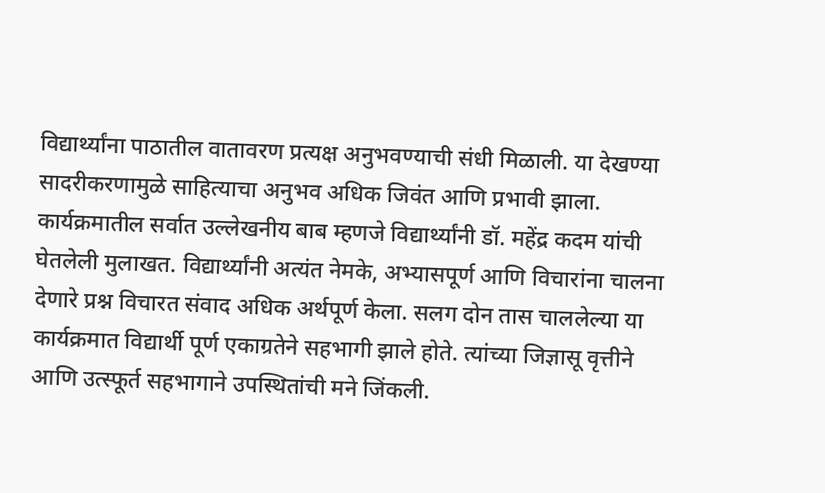विद्यार्थ्यांना पाठातील वातावरण प्रत्यक्ष अनुभवण्याची संधी मिळाली. या देखण्या सादरीकरणामुळे साहित्याचा अनुभव अधिक जिवंत आणि प्रभावी झाला.
कार्यक्रमातील सर्वात उल्लेखनीय बाब म्हणजे विद्यार्थ्यांनी डॉ. महेंद्र कदम यांची घेतलेली मुलाखत. विद्यार्थ्यांनी अत्यंत नेमके, अभ्यासपूर्ण आणि विचारांना चालना देणारे प्रश्न विचारत संवाद अधिक अर्थपूर्ण केला. सलग दोन तास चाललेल्या या कार्यक्रमात विद्यार्थी पूर्ण एकाग्रतेने सहभागी झाले होते. त्यांच्या जिज्ञासू वृत्तीने आणि उत्स्फूर्त सहभागाने उपस्थितांची मने जिंकली.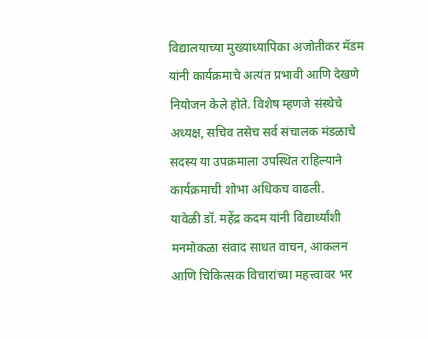विद्यालयाच्या मुख्याध्यापिका अजोतीकर मॅडम यांनी कार्यक्रमाचे अत्यंत प्रभावी आणि देखणे नियोजन केले होते. विशेष म्हणजे संस्थेचे अध्यक्ष, सचिव तसेच सर्व संचालक मंडळाचे सदस्य या उपक्रमाला उपस्थित राहिल्याने कार्यक्रमाची शोभा अधिकच वाढली.
यावेळी डॉ. महेंद्र कदम यांनी विद्यार्थ्यांशी मनमोकळा संवाद साधत वाचन, आकलन आणि चिकित्सक विचारांच्या महत्त्वावर भर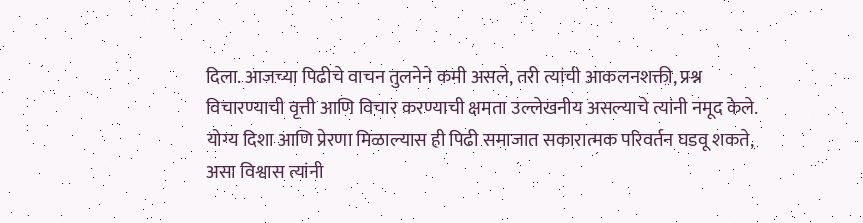दिला. आजच्या पिढीचे वाचन तुलनेने कमी असले, तरी त्यांची आकलनशक्ती, प्रश्न विचारण्याची वृत्ती आणि विचार करण्याची क्षमता उल्लेखनीय असल्याचे त्यांनी नमूद केले. योग्य दिशा आणि प्रेरणा मिळाल्यास ही पिढी समाजात सकारात्मक परिवर्तन घडवू शकते, असा विश्वास त्यांनी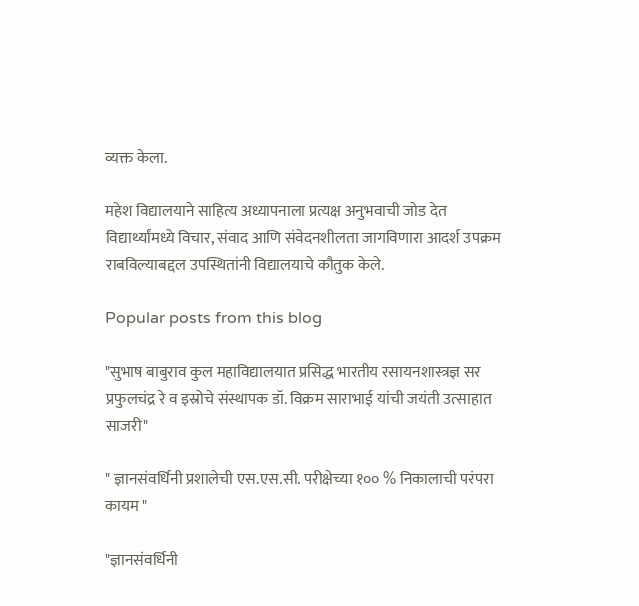व्यक्त केला.

महेश विद्यालयाने साहित्य अध्यापनाला प्रत्यक्ष अनुभवाची जोड देत विद्यार्थ्यांमध्ये विचार, संवाद आणि संवेदनशीलता जागविणारा आदर्श उपक्रम राबविल्याबद्दल उपस्थितांनी विद्यालयाचे कौतुक केले.

Popular posts from this blog

"सुभाष बाबुराव कुल महाविद्यालयात प्रसिद्ध भारतीय रसायनशास्त्रज्ञ सर प्रफुलचंद्र रे व इस्रोचे संस्थापक डॉ. विक्रम साराभाई यांची जयंती उत्साहात साजरी"

" ज्ञानसंवर्धिनी प्रशालेची एस.एस.सी. परीक्षेच्या १०० % निकालाची परंपरा कायम "

"ज्ञानसंवर्धिनी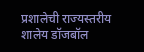प्रशालेची राज्यस्तरीय शालेय डॉजबॉल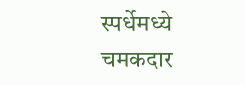स्पर्धेमध्ये चमकदार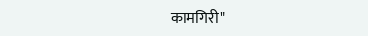कामगिरी"